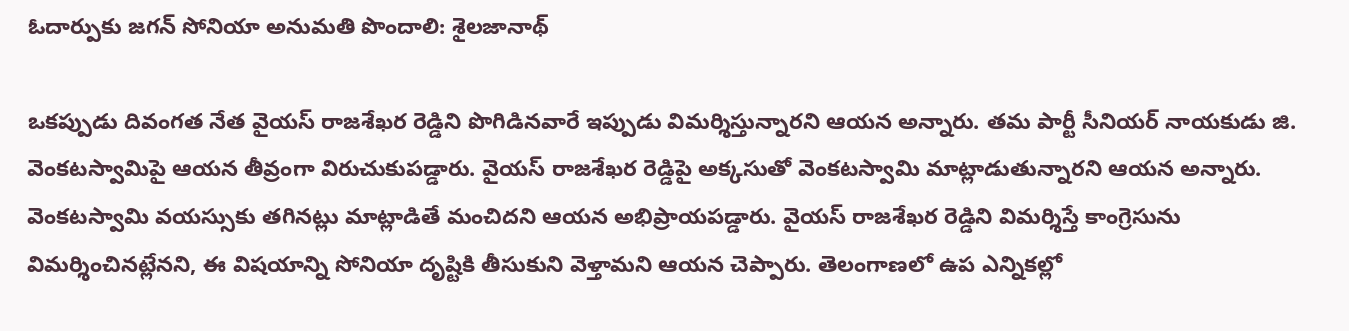ఓదార్పుకు జగన్ సోనియా అనుమతి పొందాలి: శైలజానాథ్

ఒకప్పుడు దివంగత నేత వైయస్ రాజశేఖర రెడ్డిని పొగిడినవారే ఇప్పుడు విమర్శిస్తున్నారని ఆయన అన్నారు. తమ పార్టీ సీనియర్ నాయకుడు జి. వెంకటస్వామిపై ఆయన తీవ్రంగా విరుచుకుపడ్డారు. వైయస్ రాజశేఖర రెడ్డిపై అక్కసుతో వెంకటస్వామి మాట్లాడుతున్నారని ఆయన అన్నారు. వెంకటస్వామి వయస్సుకు తగినట్లు మాట్లాడితే మంచిదని ఆయన అభిప్రాయపడ్డారు. వైయస్ రాజశేఖర రెడ్డిని విమర్శిస్తే కాంగ్రెసును విమర్శించినట్లేనని, ఈ విషయాన్ని సోనియా దృష్టికి తీసుకుని వెళ్తామని ఆయన చెప్పారు. తెలంగాణలో ఉప ఎన్నికల్లో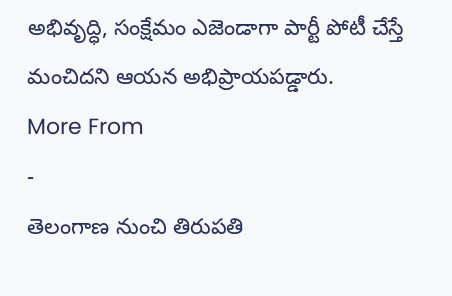అభివృద్ధి, సంక్షేమం ఎజెండాగా పార్టీ పోటీ చేస్తే మంచిదని ఆయన అభిప్రాయపడ్డారు.
More From
-
తెలంగాణ నుంచి తిరుపతి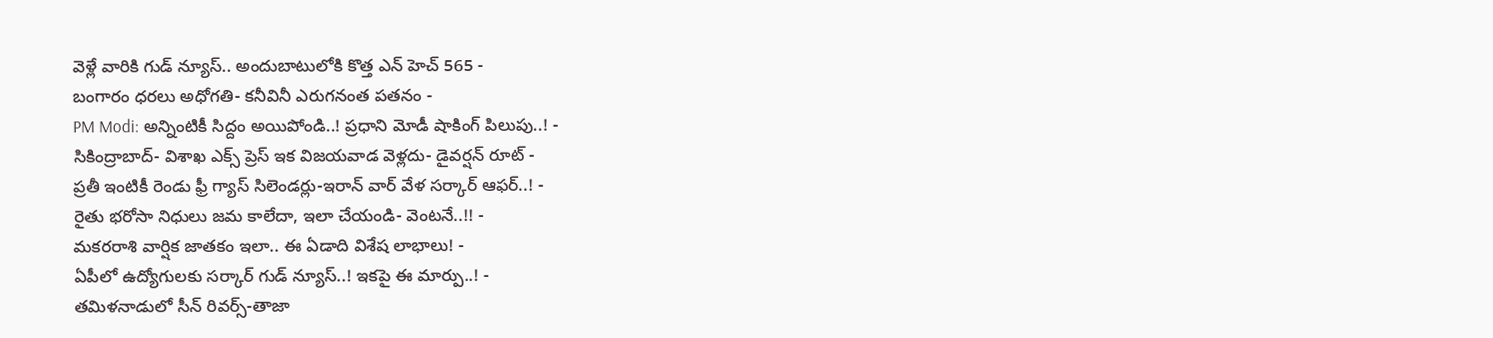వెళ్లే వారికి గుడ్ న్యూస్.. అందుబాటులోకి కొత్త ఎన్ హెచ్ 565 -
బంగారం ధరలు అధోగతి- కనీవినీ ఎరుగనంత పతనం -
PM Modi: అన్నింటికీ సిద్దం అయిపోండి..! ప్రధాని మోడీ షాకింగ్ పిలుపు..! -
సికింద్రాబాద్- విశాఖ ఎక్స్ ప్రెస్ ఇక విజయవాడ వెళ్లదు- డైవర్షన్ రూట్ -
ప్రతీ ఇంటికీ రెండు ఫ్రీ గ్యాస్ సిలెండర్లు-ఇరాన్ వార్ వేళ సర్కార్ ఆఫర్..! -
రైతు భరోసా నిధులు జమ కాలేదా, ఇలా చేయండి- వెంటనే..!! -
మకరరాశి వార్షిక జాతకం ఇలా.. ఈ ఏడాది విశేష లాభాలు! -
ఏపీలో ఉద్యోగులకు సర్కార్ గుడ్ న్యూస్..! ఇకపై ఈ మార్పు..! -
తమిళనాడులో సీన్ రివర్స్-తాజా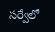సర్వేలో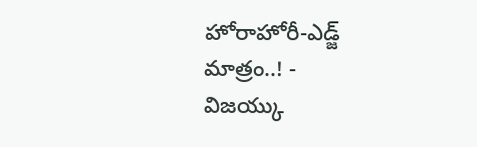హోరాహోరీ-ఎడ్జ్ మాత్రం..! -
విజయ్కు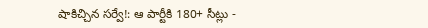షాకిచ్చిన సర్వే!: ఆ పార్టీకి 180+ సీట్లు -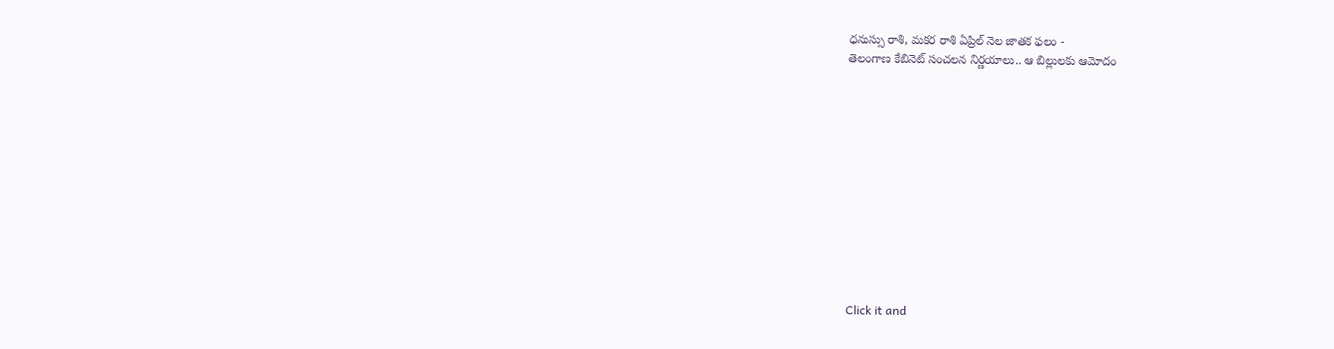ధనుస్సు రాశి, మకర రాశి ఏప్రిల్ నెల జాతక ఫలం -
తెలంగాణ కేబినెట్ సంచలన నిర్ణయాలు.. ఆ బిల్లులకు ఆమోదం












Click it and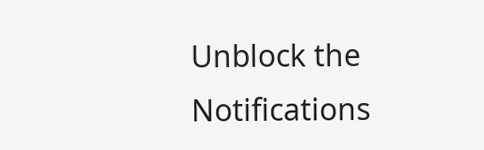Unblock the Notifications